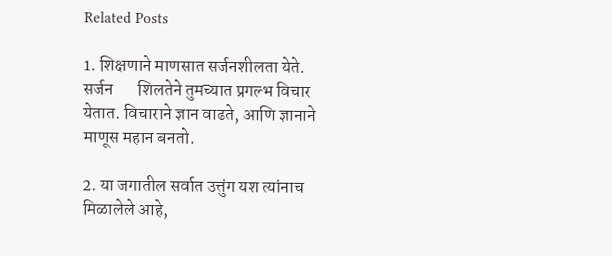Related Posts

1. शिक्षणाने माणसात सर्जनशीलता येते. सर्जन       शिलतेने तुमच्यात प्रगल्भ विचार येतात. विचाराने ज्ञान वाढते, आणि ज्ञानाने माणूस महान बनतो.

2. या जगातील सर्वात उत्तुंग यश त्यांनाच मिळालेले आहे,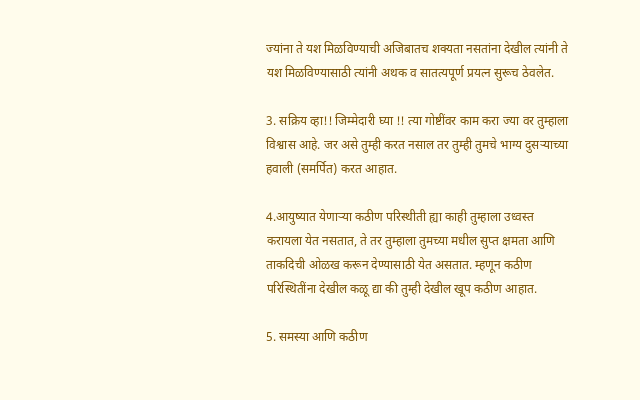ज्यांना ते यश मिळविण्याची अजिबातच शक्यता नसतांना देखील त्यांनी ते यश मिळविण्यासाठी त्यांनी अथक व सातत्यपूर्ण प्रयत्न सुरूच ठेवलेत.

3. सक्रिय व्हा!! जिम्मेदारी घ्या !! त्या गोष्टींवर काम करा ज्या वर तुम्हाला विश्वास आहे. जर असे तुम्ही करत नसाल तर तुम्ही तुमचे भाग्य दुसऱ्याच्या हवाली (समर्पित) करत आहात.

4.आयुष्यात येणाऱ्या कठीण परिस्थीती ह्या काही तुम्हाला उध्वस्त करायला येत नसतात, ते तर तुम्हाला तुमच्या मधील सुप्त क्षमता आणि ताकदिची ओळख करून देण्यासाठी येत असतात. म्हणून कठीण परिस्थितींना देखील कळू द्या की तुम्ही देखील खूप कठीण आहात.

5. समस्या आणि कठीण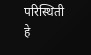परिस्थिती हे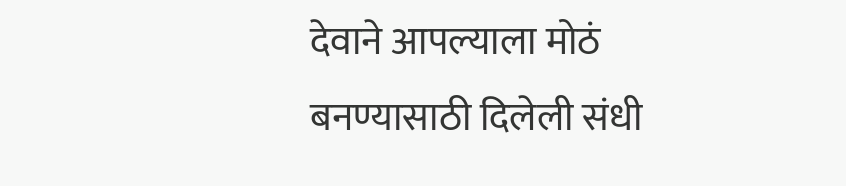देवाने आपल्याला मोठं बनण्यासाठी दिलेली संधी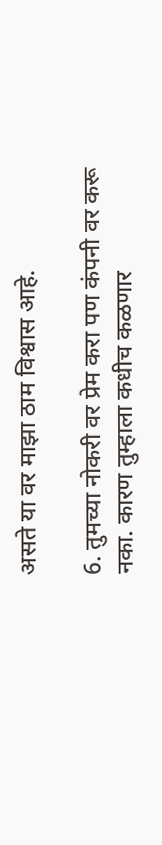असते या वर माझा ठाम विश्वास आहे.

6. तुमच्या नोकरी वर प्रेम करा पण कंपनी वर करू नका. कारण तुम्हाला कधीच कळणार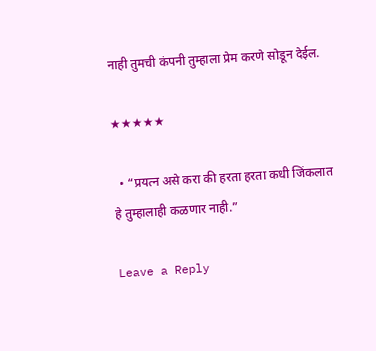नाही तुमची कंपनी तुम्हाला प्रेम करणे सोडून देईल.

★★★★★

  • “प्रयत्न असे करा की हरता हरता कधी जिंकलात हे तुम्हालाही कळणार नाही.”

Leave a Reply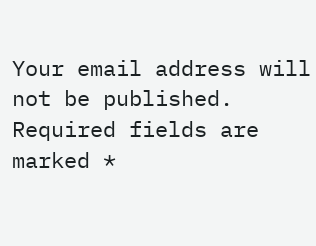Your email address will not be published. Required fields are marked *